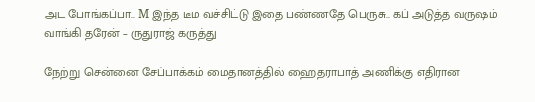அட போங்கப்பா.. M இந்த டீம வச்சிட்டு இதை பண்ணதே பெருசு.. கப் அடுத்த வருஷம் வாங்கி தரேன் – ருதுராஜ் கருத்து

நேற்று சென்னை சேப்பாக்கம் மைதானத்தில் ஹைதராபாத் அணிக்கு எதிரான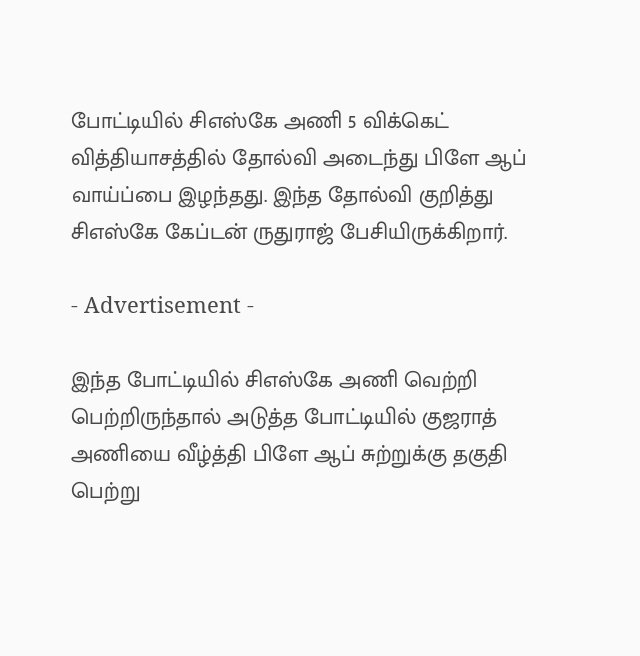போட்டியில் சிஎஸ்கே அணி 5 விக்கெட் வித்தியாசத்தில் தோல்வி அடைந்து பிளே ஆப் வாய்ப்பை இழந்தது. இந்த தோல்வி குறித்து சிஎஸ்கே கேப்டன் ருதுராஜ் பேசியிருக்கிறார்.

- Advertisement -

இந்த போட்டியில் சிஎஸ்கே அணி வெற்றி பெற்றிருந்தால் அடுத்த போட்டியில் குஜராத் அணியை வீழ்த்தி பிளே ஆப் சுற்றுக்கு தகுதி பெற்று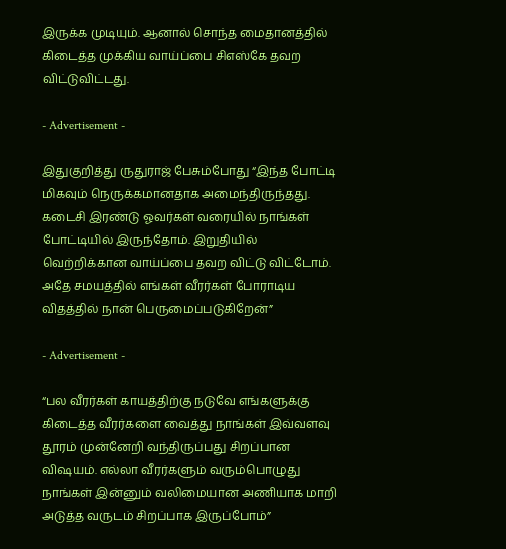இருக்க முடியும். ஆனால் சொந்த மைதானத்தில் கிடைத்த முக்கிய வாய்ப்பை சிஎஸ்கே தவற விட்டுவிட்டது.

- Advertisement -

இதுகுறித்து ருதுராஜ் பேசும்போது “இந்த போட்டி மிகவும் நெருக்கமானதாக அமைந்திருந்தது. கடைசி இரண்டு ஓவர்கள் வரையில் நாங்கள் போட்டியில் இருந்தோம். இறுதியில் வெற்றிக்கான வாய்ப்பை தவற விட்டு விட்டோம். அதே சமயத்தில் எங்கள் வீரர்கள் போராடிய விதத்தில் நான் பெருமைப்படுகிறேன்”

- Advertisement -

“பல வீரர்கள் காயத்திற்கு நடுவே எங்களுக்கு கிடைத்த வீரர்களை வைத்து நாங்கள் இவ்வளவு தூரம் முன்னேறி வந்திருப்பது சிறப்பான விஷயம். எல்லா வீரர்களும் வரும்பொழுது நாங்கள் இன்னும் வலிமையான அணியாக மாறி அடுத்த வருடம் சிறப்பாக இருப்போம்”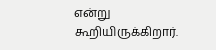என்று கூறியிருக்கிறார்.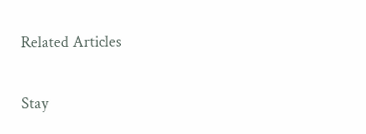Related Articles

Stay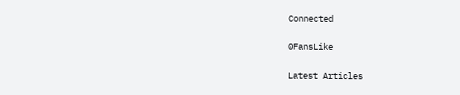Connected

0FansLike

Latest Articles